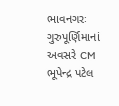ભાવનગરઃ ગુરુપૂર્ણિમાનાં અવસરે CM ભૂપેન્દ્ર પટેલ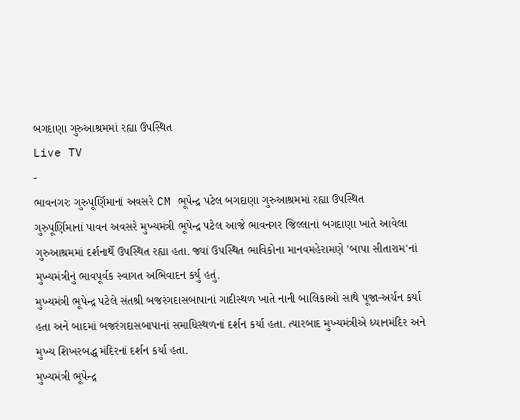બગદાણા ગુરુઆશ્રમમાં રહ્યા ઉપસ્થિત
Live TV
-
ભાવનગરઃ ગુરુપૂર્ણિમાનાં અવસરે CM ભૂપેન્દ્ર પટેલ બગદાણા ગુરુઆશ્રમમાં રહ્યા ઉપસ્થિત
ગુરુપૂર્ણિમાનાં પાવન અવસરે મુખ્યમંત્રી ભૂપેન્દ્ર પટેલ આજે ભાવનગર જિલ્લાનાં બગદાણા ખાતે આવેલા ગુરુઆશ્રમમાં દર્શનાર્થે ઉપસ્થિત રહ્યા હતા. જ્યાં ઉપસ્થિત ભાવિકોના માનવમહેરામણે 'બાપા સીતારામ'નાં મુખ્યમંત્રીનું ભાવપૂર્વક સ્વાગત અભિવાદન કર્યુ હતું.
મુખ્યમંત્રી ભૂપેન્દ્ર પટેલે સંતશ્રી બજરંગદાસબાપાનાં ગાદીસ્થળ ખાતે નાની બાલિકાઓ સાથે પૂજા-અર્ચન કર્યા હતા અને બાદમાં બજરંગદાસબાપાનાં સમાધિસ્થળનાં દર્શન કર્યા હતા. ત્યારબાદ મુખ્યમંત્રીએ ધ્યાનમંદિર અને મુખ્ય શિખરબદ્ધ મંદિરનાં દર્શન કર્યા હતા.
મુખ્યમંત્રી ભૂપેન્દ્ર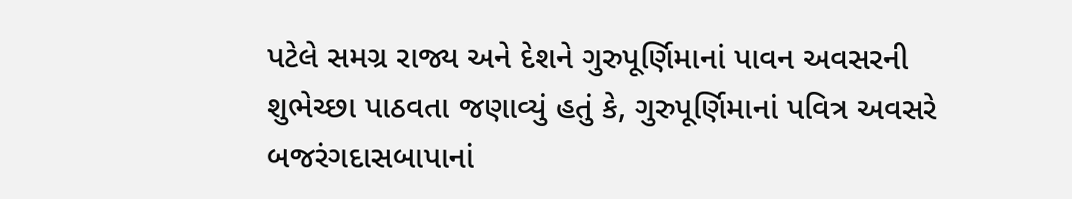પટેલે સમગ્ર રાજ્ય અને દેશને ગુરુપૂર્ણિમાનાં પાવન અવસરની શુભેચ્છા પાઠવતા જણાવ્યું હતું કે, ગુરુપૂર્ણિમાનાં પવિત્ર અવસરે બજરંગદાસબાપાનાં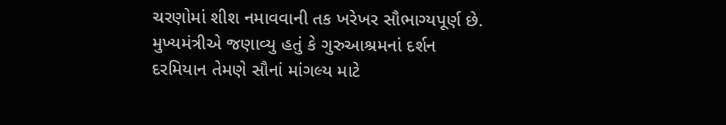ચરણોમાં શીશ નમાવવાની તક ખરેખર સૌભાગ્યપૂર્ણ છે. મુખ્યમંત્રીએ જણાવ્યુ હતું કે ગુરુઆશ્રમનાં દર્શન દરમિયાન તેમણે સૌનાં માંગલ્ય માટે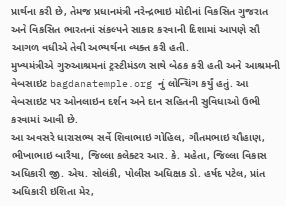પ્રાર્થના કરી છે, તેમજ પ્રધાનમંત્રી નરેન્દ્રભાઇ મોદીનાં વિકસિત ગુજરાત અને વિકસિત ભારતનાં સંકલ્પને સાકાર કરવાની દિશામાં આપણે સૌ આગળ વધીએ તેવી અભ્યર્થના વ્યક્ત કરી હતી.
મુખ્યમંત્રીએ ગુરુઆશ્રમનાં ટ્રસ્ટીમંડળ સાથે બેઠક કરી હતી અને આશ્રમની વેબસાઇટ bagdanatemple.org નું લોન્ચિંગ કર્યું હતું. આ વેબસાઇટ પર ઓનલાઇન દર્શન અને દાન સહિતની સુવિધાઓ ઉભી કરવામાં આવી છે.
આ અવસરે ધારાસભ્ય સર્વે શિવાભાઇ ગોહિલ, ગૌતમભાઇ ચૌહાણ, ભીખાભાઇ બારૈયા, જિલ્લા કલેક્ટર આર. કે. મહેતા, જિલ્લા વિકાસ અધિકારી જી. એચ. સોલંકી, પોલીસ અધિક્ષક ડો. હર્ષદ પટેલ, પ્રાંત અધિકારી ઇશિતા મેર,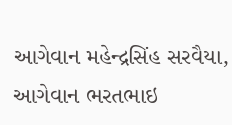આગેવાન મહેન્દ્રસિંહ સરવૈયા, આગેવાન ભરતભાઇ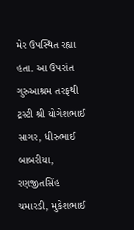મેર ઉપસ્થિત રહ્યા હતા. આ ઉપરાંત ગુરુઆશ્રમ તરફથી ટ્રસ્ટી શ્રી યોગેશભાઈ સાગર, ધીરુભાઈ બાબરીયા, રણજીતસિંહ ચમારડી, મુકેશભાઈ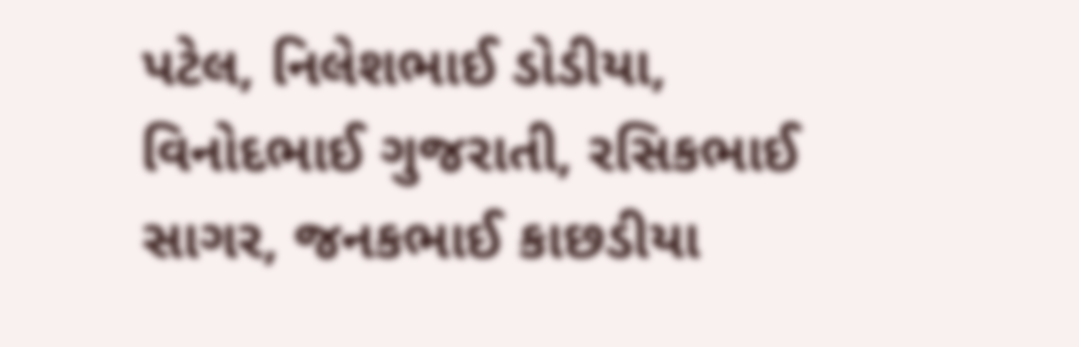પટેલ, નિલેશભાઈ ડોડીયા, વિનોદભાઈ ગુજરાતી, રસિકભાઈ સાગર, જનકભાઈ કાછડીયા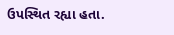ઉપસ્થિત રહ્યા હતા.